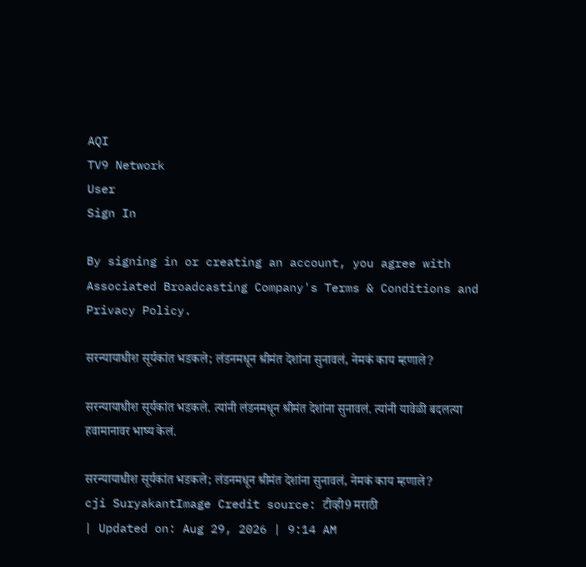AQI
TV9 Network
User
Sign In

By signing in or creating an account, you agree with Associated Broadcasting Company's Terms & Conditions and Privacy Policy.

सरन्यायाधीश सूर्यकांत भडकले; लंडनमधून श्रीमंत देशांना सुनावलं, नेमकं काय म्हणाले?

सरन्यायाधीश सूर्यकांत भडकले. त्यांनी लंडनमधून श्रीमंत देशांना सुनावलं. त्यांनी यावेळी बदलत्या हवामानावर भाष्य केलं.

सरन्यायाधीश सूर्यकांत भडकले; लंडनमधून श्रीमंत देशांना सुनावलं, नेमकं काय म्हणाले?
cji SuryakantImage Credit source: टीव्ही9 मराठी
| Updated on: Aug 29, 2026 | 9:14 AM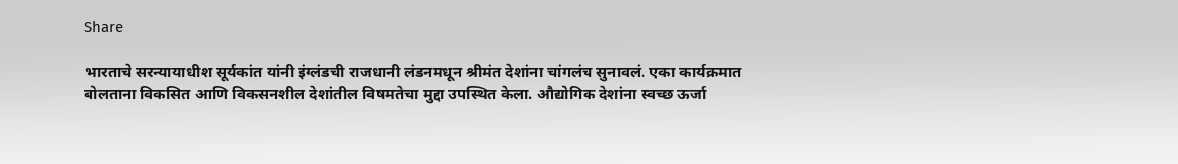Share

भारताचे सरन्यायाधीश सूर्यकांत यांनी इंग्लंडची राजधानी लंडनमधून श्रीमंत देशांना चांगलंच सुनावलं. एका कार्यक्रमात बोलताना विकसित आणि विकसनशील देशांतील विषमतेचा मुद्दा उपस्थित केला. औद्योगिक देशांना स्वच्छ ऊर्जा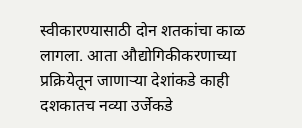स्वीकारण्यासाठी दोन शतकांचा काळ लागला. आता औद्योगिकीकरणाच्या प्रक्रियेतून जाणाऱ्या देशांकडे काही दशकातच नव्या उर्जेकडे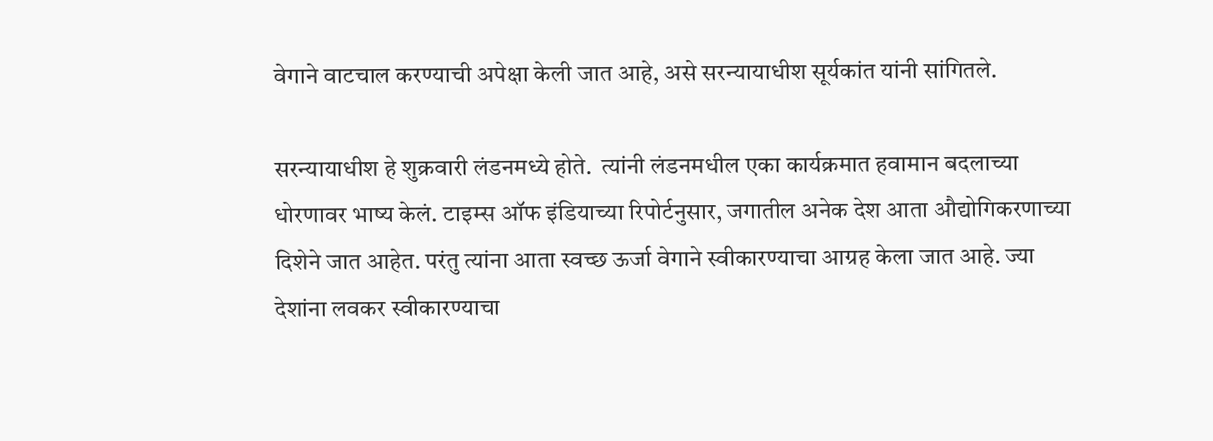वेगाने वाटचाल करण्याची अपेक्षा केली जात आहे, असे सरन्यायाधीश सूर्यकांत यांनी सांगितले.

सरन्यायाधीश हे शुक्रवारी लंडनमध्ये होते.  त्यांनी लंडनमधील एका कार्यक्रमात हवामान बदलाच्या धोरणावर भाष्य केलं. टाइम्स ऑफ इंडियाच्या रिपोर्टनुसार, जगातील अनेक देश आता औद्योगिकरणाच्या दिशेने जात आहेत. परंतु त्यांना आता स्वच्छ ऊर्जा वेगाने स्वीकारण्याचा आग्रह केला जात आहे. ज्या देशांना लवकर स्वीकारण्याचा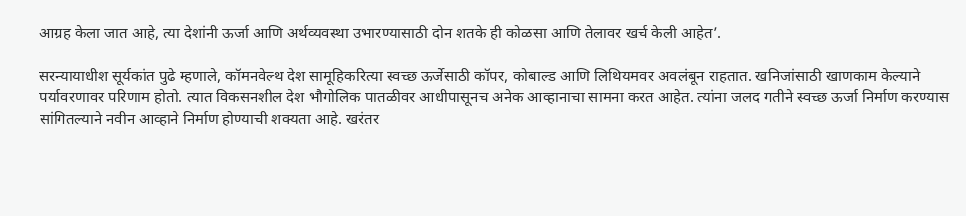आग्रह केला जात आहे, त्या देशांनी ऊर्जा आणि अर्थव्यवस्था उभारण्यासाठी दोन शतके ही कोळसा आणि तेलावर खर्च केली आहेत’.

सरन्यायाधीश सूर्यकांत पुढे म्हणाले, कॉमनवेल्थ देश सामूहिकरित्या स्वच्छ ऊर्जेसाठी कॉपर, कोबाल्ड आणि लिथियमवर अवलंबून राहतात. खनिजांसाठी खाणकाम केल्याने पर्यावरणावर परिणाम होतो. त्यात विकसनशील देश भौगोलिक पातळीवर आधीपासूनच अनेक आव्हानाचा सामना करत आहेत. त्यांना जलद गतीने स्वच्छ ऊर्जा निर्माण करण्यास सांगितल्याने नवीन आव्हाने निर्माण होण्याची शक्यता आहे. खरंतर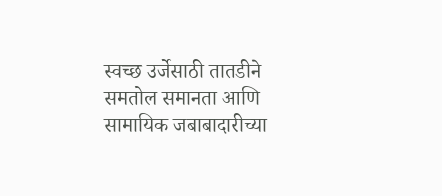स्वच्छ उर्जेसाठी तातडीने समतोल समानता आणि सामायिक जबाबादारीच्या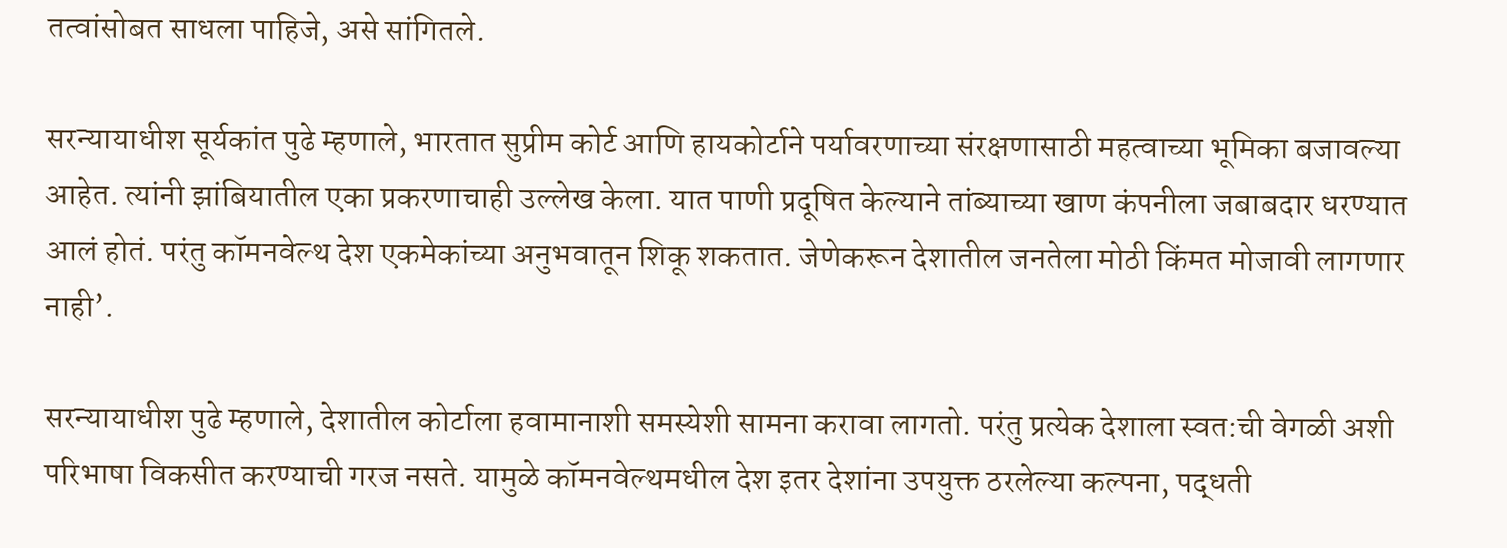तत्वांसोबत साधला पाहिजे, असे सांगितले.

सरन्यायाधीश सूर्यकांत पुढे म्हणाले, भारतात सुप्रीम कोर्ट आणि हायकोर्टाने पर्यावरणाच्या संरक्षणासाठी महत्वाच्या भूमिका बजावल्या आहेत. त्यांनी झांबियातील एका प्रकरणाचाही उल्लेख केला. यात पाणी प्रदूषित केल्याने तांब्याच्या खाण कंपनीला जबाबदार धरण्यात आलं होतं. परंतु कॉमनवेल्थ देश एकमेकांच्या अनुभवातून शिकू शकतात. जेणेकरून देशातील जनतेला मोठी किंमत मोजावी लागणार नाही’.

सरन्यायाधीश पुढे म्हणाले, देशातील कोर्टाला हवामानाशी समस्येशी सामना करावा लागतो. परंतु प्रत्येक देशाला स्वत:ची वेगळी अशी परिभाषा विकसीत करण्याची गरज नसते. यामुळे कॉमनवेल्थमधील देश इतर देशांना उपयुक्त ठरलेल्या कल्पना, पद्धती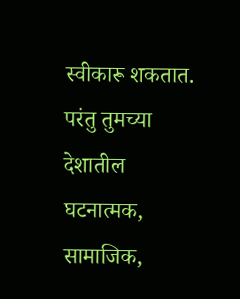स्वीकारू शकतात. परंतु तुमच्या देशातील घटनात्मक, सामाजिक,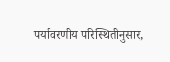पर्यावरणीय परिस्थितीनुसार,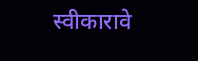स्वीकारावे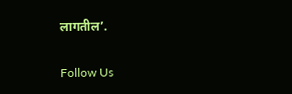लागतील’.

Follow Us